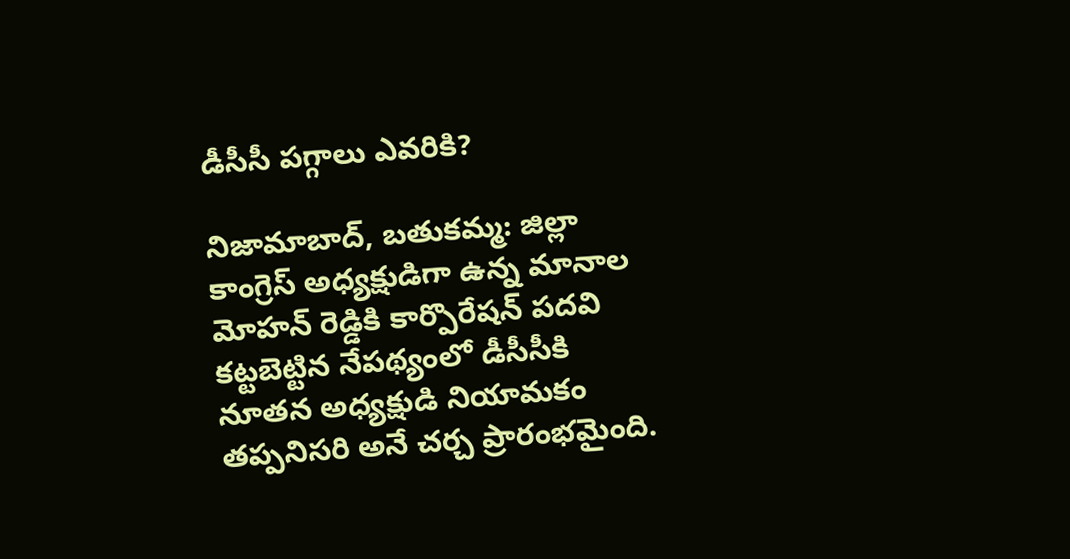డీసీసీ పగ్గాలు ఎవరికి?

నిజామాబాద్, బతుకమ్మ: జిల్లా కాంగ్రెస్ అధ్యక్షుడిగా ఉన్న మానాల మోహన్ రెడ్డికి కార్పొరేషన్ పదవి కట్టబెట్టిన నేపథ్యంలో డీసీసీకి నూతన అధ్యక్షుడి నియామకం తప్పనిసరి అనే చర్చ ప్రారంభమైంది.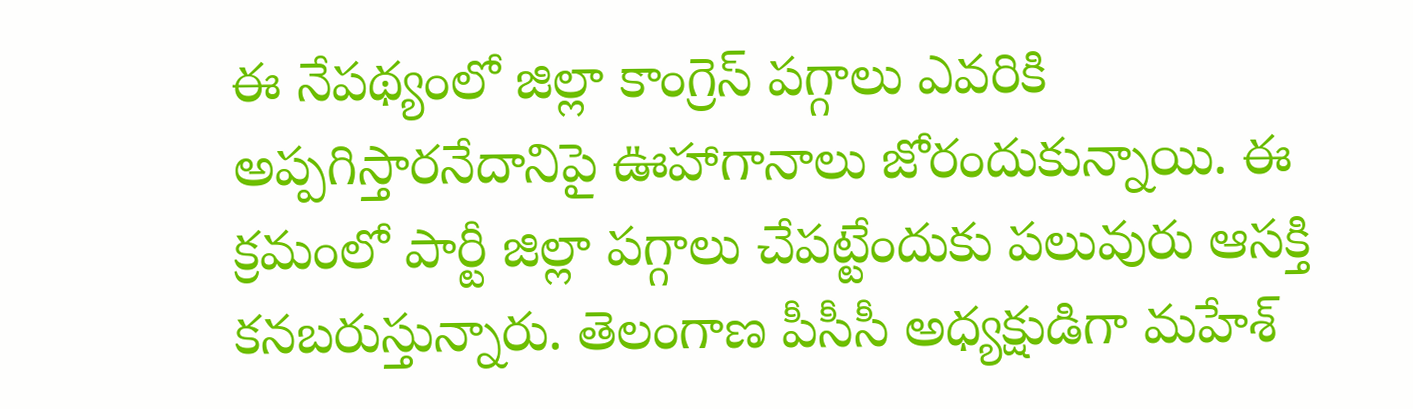ఈ నేపథ్యంలో జిల్లా కాంగ్రెస్ పగ్గాలు ఎవరికి అప్పగిస్తారనేదానిపై ఊహాగానాలు జోరందుకున్నాయి. ఈ క్రమంలో పార్టీ జిల్లా పగ్గాలు చేపట్టేందుకు పలువురు ఆసక్తి కనబరుస్తున్నారు. తెలంగాణ పీసీసీ అధ్యక్షుడిగా మహేశ్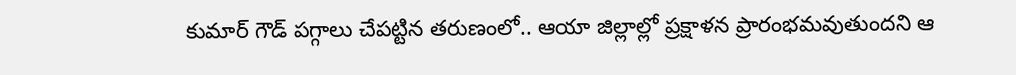కుమార్ గౌడ్ పగ్గాలు చేపట్టిన తరుణంలో.. ఆయా జిల్లాల్లో ప్రక్షాళన ప్రారంభమవుతుందని ఆ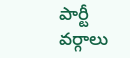పార్టీ వర్గాలు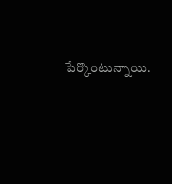పేర్కొంటున్నాయి.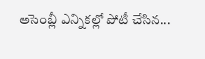అసెంబ్లీ ఎన్నికల్లో పోటీ చేసిన...